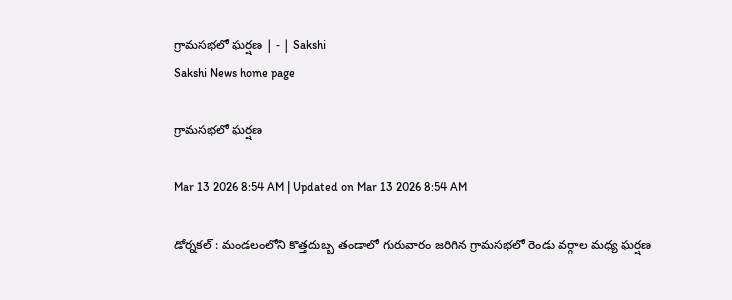గ్రామసభలో ఘర్షణ | - | Sakshi
Sakshi News home page

గ్రామసభలో ఘర్షణ

Mar 13 2026 8:54 AM | Updated on Mar 13 2026 8:54 AM

డోర్నకల్‌ : మండలంలోని కొత్తదుబ్బ తండాలో గురువారం జరిగిన గ్రామసభలో రెండు వర్గాల మధ్య ఘర్షణ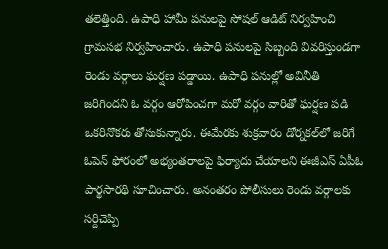తలెత్తింది. ఉపాధి హామీ పనులపై సోషల్‌ ఆడిట్‌ నిర్వహించి గ్రామసభ నిర్వహించారు. ఉపాధి పనులపై సిబ్బంది వివరిస్తుండగా రెండు వర్గాలు ఘర్షణ పడ్డాయి. ఉపాధి పనుల్లో అవినీతి జరిగిందని ఓ వర్గం ఆరోపించగా మరో వర్గం వారితో ఘర్షణ పడి ఒకరినొకరు తోసుకున్నారు. ఈమేరకు శుక్రవారం డోర్నకల్‌లో జరిగే ఓపెన్‌ ఫోరంలో అభ్యంతరాలపై ఫిర్యాదు చేయాలని ఈజీఎస్‌ ఏపీఓ పార్థసారథి సూచించారు. అనంతరం పోలీసులు రెండు వర్గాలకు సర్దిచెప్పి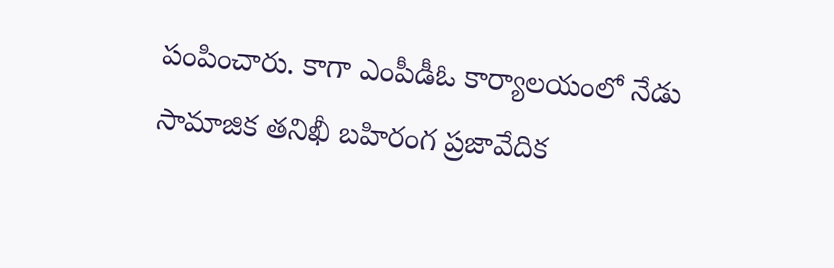పంపించారు. కాగా ఎంపీడీఓ కార్యాలయంలో నేడు సామాజిక తనిఖీ బహిరంగ ప్రజావేదిక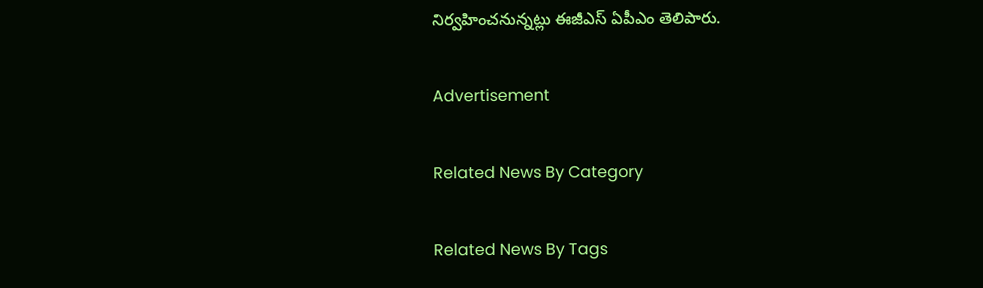నిర్వహించనున్నట్లు ఈజీఎస్‌ ఏపీఎం తెలిపారు.

Advertisement

Related News By Category

Related News By Tags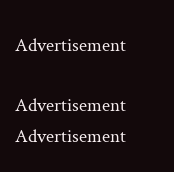Advertisement

Advertisement
Advertisement